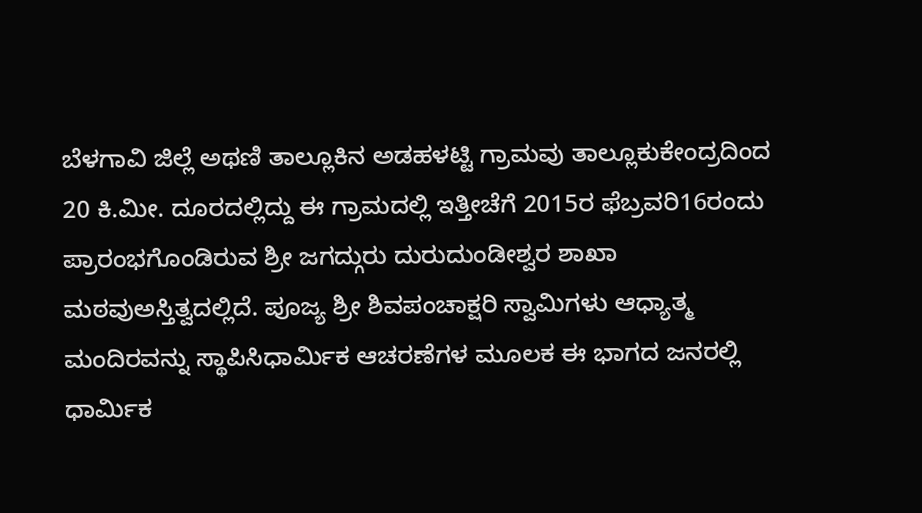ಬೆಳಗಾವಿ ಜಿಲ್ಲೆ ಅಥಣಿ ತಾಲ್ಲೂಕಿನ ಅಡಹಳಟ್ಟಿ ಗ್ರಾಮವು ತಾಲ್ಲೂಕುಕೇಂದ್ರದಿಂದ 20 ಕಿ.ಮೀ. ದೂರದಲ್ಲಿದ್ದು ಈ ಗ್ರಾಮದಲ್ಲಿ ಇತ್ತೀಚೆಗೆ 2015ರ ಫೆಬ್ರವರಿ16ರಂದು ಪ್ರಾರಂಭಗೊಂಡಿರುವ ಶ್ರೀ ಜಗದ್ಗುರು ದುರುದುಂಡೀಶ್ವರ ಶಾಖಾ ಮಠವುಅಸ್ತಿತ್ವದಲ್ಲಿದೆ. ಪೂಜ್ಯ ಶ್ರೀ ಶಿವಪಂಚಾಕ್ಷರಿ ಸ್ವಾಮಿಗಳು ಆಧ್ಯಾತ್ಮ ಮಂದಿರವನ್ನು ಸ್ಥಾಪಿಸಿಧಾರ್ಮಿಕ ಆಚರಣೆಗಳ ಮೂಲಕ ಈ ಭಾಗದ ಜನರಲ್ಲಿ ಧಾರ್ಮಿಕ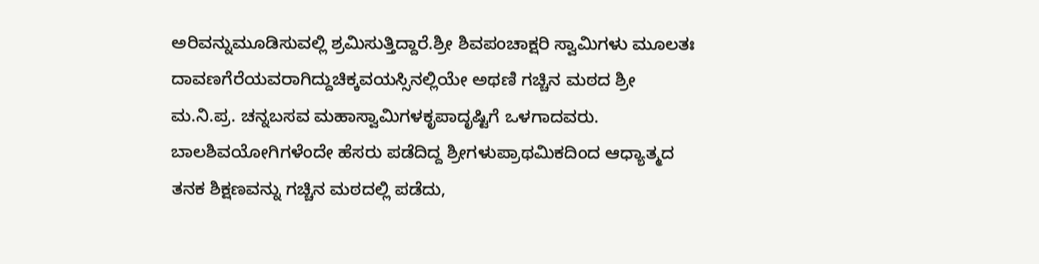ಅರಿವನ್ನುಮೂಡಿಸುವಲ್ಲಿ ಶ್ರಮಿಸುತ್ತಿದ್ದಾರೆ.ಶ್ರೀ ಶಿವಪಂಚಾಕ್ಷರಿ ಸ್ವಾಮಿಗಳು ಮೂಲತಃ ದಾವಣಗೆರೆಯವರಾಗಿದ್ದುಚಿಕ್ಕವಯಸ್ಸಿನಲ್ಲಿಯೇ ಅಥಣಿ ಗಚ್ಚಿನ ಮಠದ ಶ್ರೀ ಮ.ನಿ.ಪ್ರ. ಚನ್ನಬಸವ ಮಹಾಸ್ವಾಮಿಗಳಕೃಪಾದೃಷ್ಟಿಗೆ ಒಳಗಾದವರು. ಬಾಲಶಿವಯೋಗಿಗಳೆಂದೇ ಹೆಸರು ಪಡೆದಿದ್ದ ಶ್ರೀಗಳುಪ್ರಾಥಮಿಕದಿಂದ ಆಧ್ಯಾತ್ಮದ ತನಕ ಶಿಕ್ಷಣವನ್ನು ಗಚ್ಚಿನ ಮಠದಲ್ಲಿ ಪಡೆದು,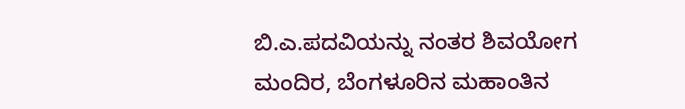ಬಿ.ಎ.ಪದವಿಯನ್ನು ನಂತರ ಶಿವಯೋಗ ಮಂದಿರ, ಬೆಂಗಳೂರಿನ ಮಹಾಂತಿನ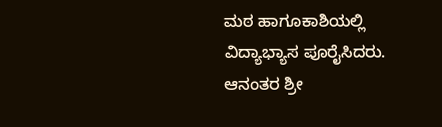ಮಠ ಹಾಗೂಕಾಶಿಯಲ್ಲಿ ವಿದ್ಯಾಭ್ಯಾಸ ಪೂರೈಸಿದರು. ಆನಂತರ ಶ್ರೀ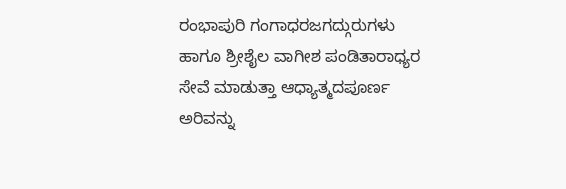ರಂಭಾಪುರಿ ಗಂಗಾಧರಜಗದ್ಗುರುಗಳು ಹಾಗೂ ಶ್ರೀಶೈಲ ವಾಗೀಶ ಪಂಡಿತಾರಾಧ್ಯರ ಸೇವೆ ಮಾಡುತ್ತಾ ಆಧ್ಯಾತ್ಮದಪೂರ್ಣ ಅರಿವನ್ನು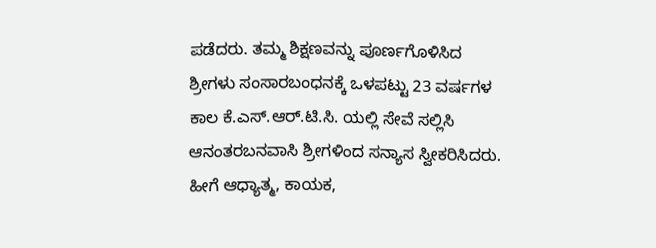ಪಡೆದರು. ತಮ್ಮ ಶಿಕ್ಷಣವನ್ನು ಪೂರ್ಣಗೊಳಿಸಿದ ಶ್ರೀಗಳು ಸಂಸಾರಬಂಧನಕ್ಕೆ ಒಳಪಟ್ಟು 23 ವರ್ಷಗಳ ಕಾಲ ಕೆ.ಎಸ್.ಆರ್.ಟಿ.ಸಿ. ಯಲ್ಲಿ ಸೇವೆ ಸಲ್ಲಿಸಿ ಆನಂತರಬನವಾಸಿ ಶ್ರೀಗಳಿಂದ ಸನ್ಯಾಸ ಸ್ವೀಕರಿಸಿದರು. ಹೀಗೆ ಆಧ್ಯಾತ್ಮ, ಕಾಯಕ,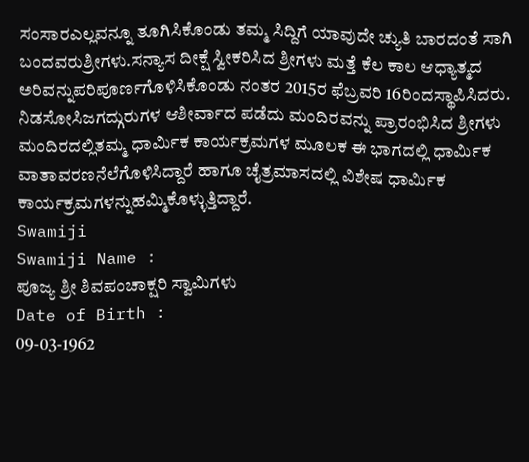ಸಂಸಾರಎಲ್ಲವನ್ನೂ ತೂಗಿಸಿಕೊಂಡು ತಮ್ಮ ಸಿದ್ದಿಗೆ ಯಾವುದೇ ಚ್ಯುತಿ ಬಾರದಂತೆ ಸಾಗಿ ಬಂದವರುಶ್ರೀಗಳು.ಸನ್ಯಾಸ ದೀಕ್ಷೆ ಸ್ವೀಕರಿಸಿದ ಶ್ರೀಗಳು ಮತ್ತೆ ಕೆಲ ಕಾಲ ಆಧ್ಯಾತ್ಮದ ಅರಿವನ್ನುಪರಿಪೂರ್ಣಗೊಳಿಸಿಕೊಂಡು ನಂತರ 2015ರ ಫೆಬ್ರವರಿ 16ರಿಂದಸ್ಥಾಪಿಸಿದರು. ನಿಡಸೋಸಿಜಗದ್ಗುರುಗಳ ಆಶೀರ್ವಾದ ಪಡೆದು ಮಂದಿರವನ್ನು ಪ್ರಾರಂಭಿಸಿದ ಶ್ರೀಗಳು ಮಂದಿರದಲ್ಲಿತಮ್ಮ ಧಾರ್ಮಿಕ ಕಾರ್ಯಕ್ರಮಗಳ ಮೂಲಕ ಈ ಭಾಗದಲ್ಲಿ ಧಾರ್ಮಿಕ ವಾತಾವರಣನೆಲೆಗೊಳಿಸಿದ್ದಾರೆ ಹಾಗೂ ಚೈತ್ರಮಾಸದಲ್ಲಿ ವಿಶೇಷ ಧಾರ್ಮಿಕ ಕಾರ್ಯಕ್ರಮಗಳನ್ನುಹಮ್ಮಿಕೊಳ್ಳುತ್ತಿದ್ದಾರೆ.
Swamiji
Swamiji Name :
ಪೂಜ್ಯ ಶ್ರೀ ಶಿವಪಂಚಾಕ್ಷರಿ ಸ್ವಾಮಿಗಳು
Date of Birth :
09-03-1962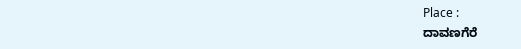Place :
ದಾವಣಗೆರೆ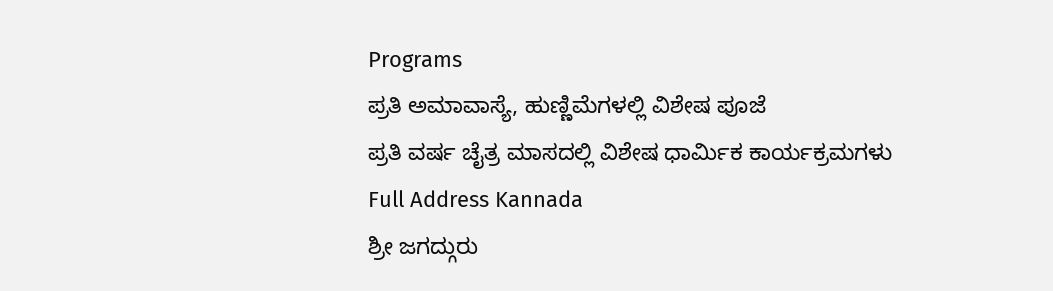Programs
ಪ್ರತಿ ಅಮಾವಾಸ್ಯೆ, ಹುಣ್ಣಿಮೆಗಳಲ್ಲಿ ವಿಶೇಷ ಪೂಜೆ
ಪ್ರತಿ ವರ್ಷ ಚೈತ್ರ ಮಾಸದಲ್ಲಿ ವಿಶೇಷ ಧಾರ್ಮಿಕ ಕಾರ್ಯಕ್ರಮಗಳು
Full Address Kannada
ಶ್ರೀ ಜಗದ್ಗುರು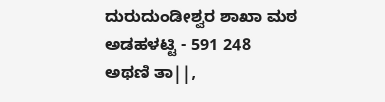ದುರುದುಂಡೀಶ್ವರ ಶಾಖಾ ಮಠ
ಅಡಹಳಟ್ಟಿ - 591 248
ಅಥಣಿ ತಾ||,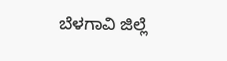ಬೆಳಗಾವಿ ಜಿಲ್ಲೆ